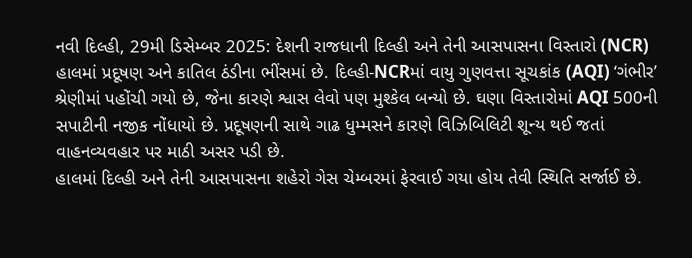નવી દિલ્હી, 29મી ડિસેમ્બર 2025: દેશની રાજધાની દિલ્હી અને તેની આસપાસના વિસ્તારો (NCR) હાલમાં પ્રદૂષણ અને કાતિલ ઠંડીના ભીંસમાં છે. દિલ્હી-NCRમાં વાયુ ગુણવત્તા સૂચકાંક (AQI) ‘ગંભીર’ શ્રેણીમાં પહોંચી ગયો છે, જેના કારણે શ્વાસ લેવો પણ મુશ્કેલ બન્યો છે. ઘણા વિસ્તારોમાં AQI 500ની સપાટીની નજીક નોંધાયો છે. પ્રદૂષણની સાથે ગાઢ ધુમ્મસને કારણે વિઝિબિલિટી શૂન્ય થઈ જતાં વાહનવ્યવહાર પર માઠી અસર પડી છે.
હાલમાં દિલ્હી અને તેની આસપાસના શહેરો ગેસ ચેમ્બરમાં ફેરવાઈ ગયા હોય તેવી સ્થિતિ સર્જાઈ છે.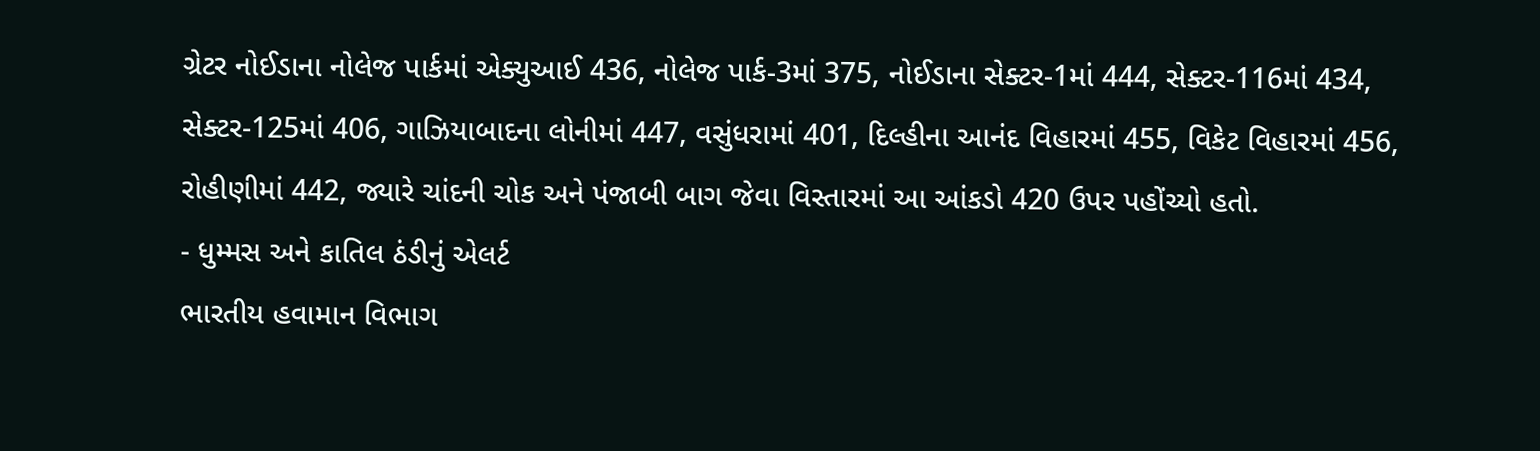ગ્રેટર નોઈડાના નોલેજ પાર્કમાં એક્યુઆઈ 436, નોલેજ પાર્ક-3માં 375, નોઈડાના સેક્ટર-1માં 444, સેક્ટર-116માં 434, સેક્ટર-125માં 406, ગાઝિયાબાદના લોનીમાં 447, વસુંધરામાં 401, દિલ્હીના આનંદ વિહારમાં 455, વિકેટ વિહારમાં 456, રોહીણીમાં 442, જ્યારે ચાંદની ચોક અને પંજાબી બાગ જેવા વિસ્તારમાં આ આંકડો 420 ઉપર પહોંચ્યો હતો.
- ધુમ્મસ અને કાતિલ ઠંડીનું એલર્ટ
ભારતીય હવામાન વિભાગ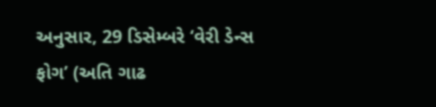અનુસાર, 29 ડિસેમ્બરે ‘વેરી ડેન્સ ફોગ’ (અતિ ગાઢ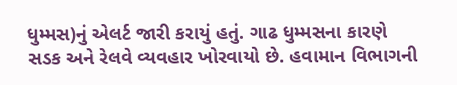ધુમ્મસ)નું એલર્ટ જારી કરાયું હતું. ગાઢ ધુમ્મસના કારણે સડક અને રેલવે વ્યવહાર ખોરવાયો છે. હવામાન વિભાગની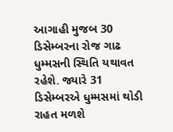આગાહી મુજબ 30 ડિસેમ્બરના રોજ ગાઢ ધુમ્મસની સ્થિતિ યથાવત રહેશે. જ્યારે 31 ડિસેમ્બરએ ધુમ્મસમાં થોડી રાહત મળશે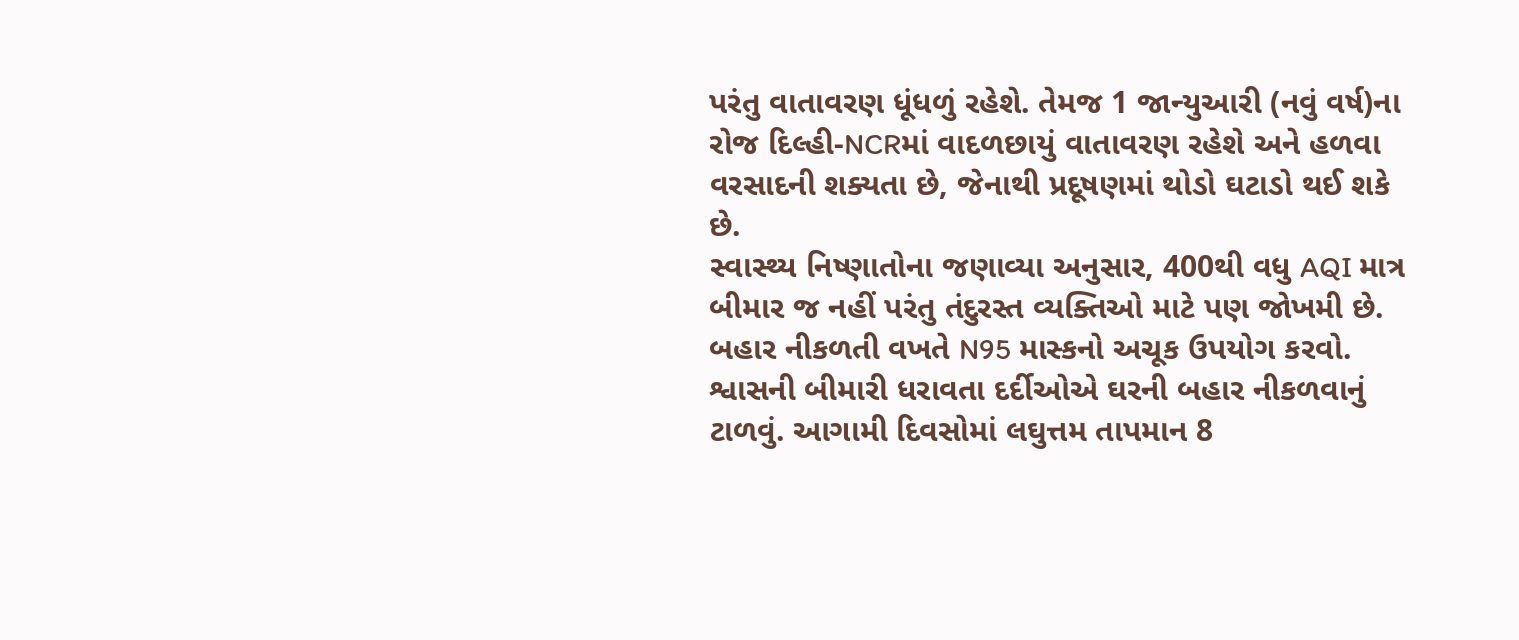પરંતુ વાતાવરણ ધૂંધળું રહેશે. તેમજ 1 જાન્યુઆરી (નવું વર્ષ)ના રોજ દિલ્હી-NCRમાં વાદળછાયું વાતાવરણ રહેશે અને હળવા વરસાદની શક્યતા છે, જેનાથી પ્રદૂષણમાં થોડો ઘટાડો થઈ શકે છે.
સ્વાસ્થ્ય નિષ્ણાતોના જણાવ્યા અનુસાર, 400થી વધુ AQI માત્ર બીમાર જ નહીં પરંતુ તંદુરસ્ત વ્યક્તિઓ માટે પણ જોખમી છે. બહાર નીકળતી વખતે N95 માસ્કનો અચૂક ઉપયોગ કરવો. શ્વાસની બીમારી ધરાવતા દર્દીઓએ ઘરની બહાર નીકળવાનું ટાળવું. આગામી દિવસોમાં લઘુત્તમ તાપમાન 8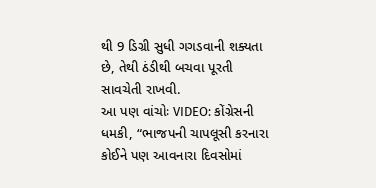થી 9 ડિગ્રી સુધી ગગડવાની શક્યતા છે, તેથી ઠંડીથી બચવા પૂરતી સાવચેતી રાખવી.
આ પણ વાંચોઃ VIDEO: કોંગ્રેસની ધમકી, “ભાજપની ચાપલૂસી કરનારા કોઈને પણ આવનારા દિવસોમાં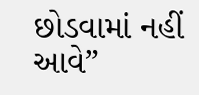છોડવામાં નહીં આવે”